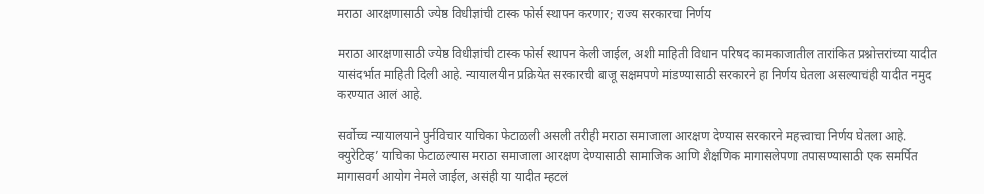मराठा आरक्षणासाठी ज्येष्ठ विधीज्ञांची टास्क फोर्स स्थापन करणार; राज्य सरकारचा निर्णय

मराठा आरक्षणासाठी ज्येष्ठ विधीज्ञांची टास्क फोर्स स्थापन केली जाईल, अशी माहिती विधान परिषद कामकाजातील तारांकित प्रश्नोत्तरांच्या यादीत यासंदर्भात माहिती दिली आहे. न्यायालयीन प्रक्रियेत सरकारची बाजू सक्षमपणे मांडण्यासाठी सरकारने हा निर्णय घेतला असल्याचंही यादीत नमुद करण्यात आलं आहे.

सर्वोच्च न्यायालयाने पुर्नविचार याचिका फेटाळली असली तरीही मराठा समाजाला आरक्षण देण्यास सरकारने महत्त्वाचा निर्णय घेतला आहे. क्युरेटिव्ह’ याचिका फेटाळल्यास मराठा समाजाला आरक्षण देण्यासाठी सामाजिक आणि शैक्षणिक मागासलेपणा तपासण्यासाठी एक समर्पित मागासवर्ग आयोग नेमले जाईल, असंही या यादीत म्हटलं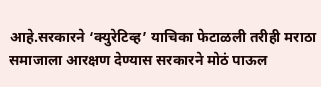आहे.सरकारने ‘क्युरेटिव्ह’ याचिका फेटाळली तरीही मराठा समाजाला आरक्षण देण्यास सरकारने मोठं पाऊल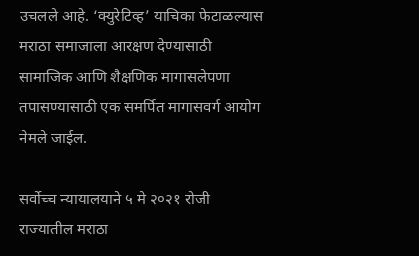उचलले आहे. ‘क्युरेटिव्ह’ याचिका फेटाळल्यास मराठा समाजाला आरक्षण देण्यासाठी सामाजिक आणि शैक्षणिक मागासलेपणा तपासण्यासाठी एक समर्पित मागासवर्ग आयोग नेमले जाईल.

सर्वोच्च न्यायालयाने ५ मे २०२१ रोजी राज्यातील मराठा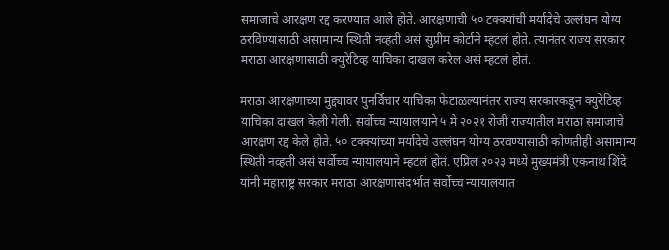समाजाचे आरक्षण रद्द करण्यात आले होते. आरक्षणाची ५० टक्क्यांची मर्यादेचे उल्लंघन योग्य ठरविण्यासाठी असामान्य स्थिती नव्हती असं सुप्रीम कोर्टाने म्हटलं होते. त्यानंतर राज्य सरकार मराठा आरक्षणासाठी क्युरेटिव्ह याचिका दाखल करेल असं म्हटलं होतं.

मराठा आरक्षणाच्या मुद्द्यावर पुनर्विचार याचिका फेटाळल्यानंतर राज्य सरकारकडून क्युरेटिव्ह याचिका दाखल केली गेली. सर्वोच्च न्यायालयाने ५ मे २०२१ रोजी राज्यातील मराठा समाजाचे आरक्षण रद्द केले होते. ५० टक्क्यांच्या मर्यादेचे उल्लंघन योग्य ठरवण्यासाठी कोणतीही असामान्य स्थिती नव्हती असं सर्वोच्च न्यायालयाने म्हटलं होतं. एप्रिल २०२३ मध्ये मुख्यमंत्री एकनाथ शिंदे यांनी महाराष्ट्र सरकार मराठा आरक्षणासंदर्भात सर्वोच्च न्यायालयात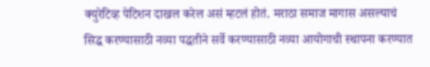क्युरेटिव्ह पेटिशन दाखल करेल असं म्हटलं होतं. मराठा समाज मागास असल्याचं सिद्ध करण्यासाठी नव्या पद्धतीने सर्वे करण्यासाठी नव्या आयोगाची स्थापना करण्यात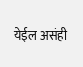येईल असंही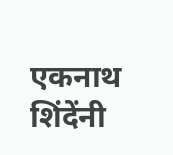एकनाथ शिंदेंनी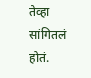तेव्हा सांगितलं होतं.